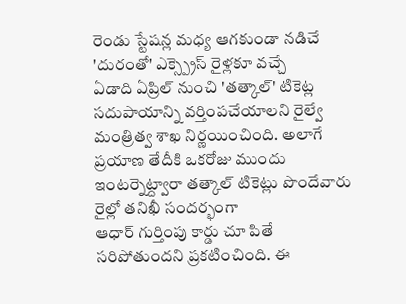రెండు స్టేషన్ల మధ్య ఆగకుండా నడిచే 'దురంతో' ఎక్స్ప్రెస్ రైళ్లకూ వచ్చే
ఏడాది ఏప్రిల్ నుంచి 'తత్కాల్' టికెట్ల సదుపాయాన్ని వర్తింపచేయాలని రైల్వే
మంత్రిత్వ శాఖ నిర్ణయించింది. అలాగే ప్రయాణ తేదీకి ఒకరోజు ముందు
ఇంటర్నెట్ద్వారా తత్కాల్ టికెట్లు పొందేవారు రైల్లో తనిఖీ సందర్భంగా
ఆధార్ గుర్తింపు కార్డు చూ పితే సరిపోతుందని ప్రకటించింది. ఈ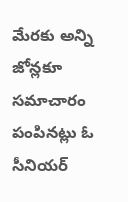మేరకు అన్ని
జోన్లకూ సమాచారం పంపినట్లు ఓ సీనియర్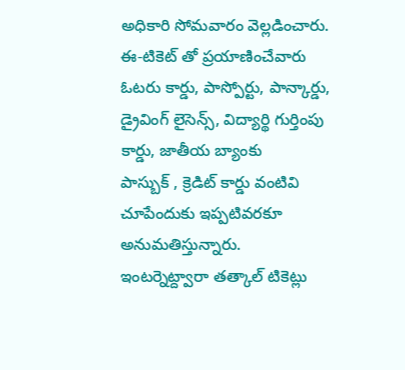అధికారి సోమవారం వెల్లడించారు.
ఈ-టికెట్ తో ప్రయాణించేవారు ఓటరు కార్డు, పాస్పోర్టు, పాన్కార్డు,
డ్రైవింగ్ లైసెన్స్, విద్యార్థి గుర్తింపు కార్డు, జాతీయ బ్యాంకు
పాస్బుక్ , క్రెడిట్ కార్డు వంటివి చూపేందుకు ఇప్పటివరకూ
అనుమతిస్తున్నారు.
ఇంటర్నెట్ద్వారా తత్కాల్ టికెట్లు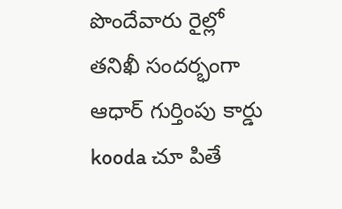పొందేవారు రైల్లో తనిఖీ సందర్భంగా ఆధార్ గుర్తింపు కార్డు kooda చూ పితే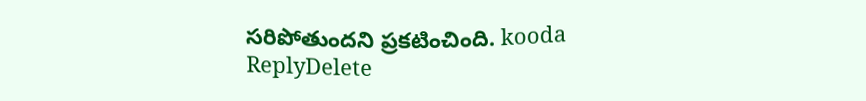సరిపోతుందని ప్రకటించింది. kooda
ReplyDelete